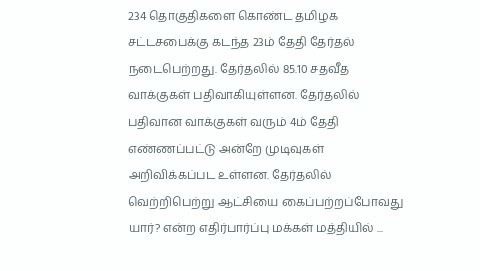234 தொகுதிகளை கொண்ட தமிழக சட்டசபைக்கு கடந்த 23ம் தேதி தேர்தல் நடைபெற்றது. தேர்தலில் 85.10 சதவீத வாக்குகள் பதிவாகியுள்ளன. தேர்தலில் பதிவான வாக்குகள் வரும் 4ம் தேதி எண்ணப்பட்டு அன்றே முடிவுகள் அறிவிக்கப்பட உள்ளன. தேர்தலில் வெற்றிபெற்று ஆட்சியை கைப்பற்றப்போவது யார்? என்ற எதிர்பார்ப்பு மக்கள் மத்தியில் ...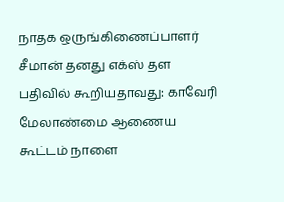நாதக ஒருங்கிணைப்பாளர் சீமான் தனது எக்ஸ் தள பதிவில் கூறியதாவது: காவேரி மேலாண்மை ஆணைய கூட்டம் நாளை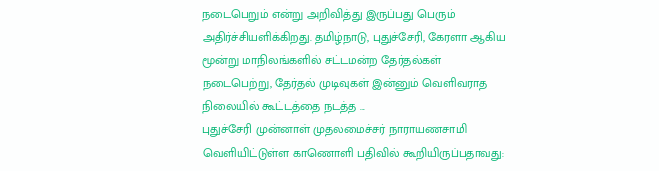நடைபெறும் என்று அறிவித்து இருப்பது பெரும் அதிர்ச்சியளிக்கிறது. தமிழ்நாடு, புதுச்சேரி, கேரளா ஆகிய மூன்று மாநிலங்களில் சட்டமன்ற தேர்தல்கள் நடைபெற்று, தேர்தல் முடிவுகள் இன்னும் வெளிவராத நிலையில் கூட்டத்தை நடத்த ...
புதுச்சேரி முன்னாள் முதலமைச்சர் நாராயணசாமி வெளியிட்டுள்ள காணொளி பதிவில் கூறியிருப்பதாவது: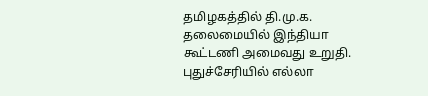தமிழகத்தில் தி.மு.க. தலைமையில் இந்தியா கூட்டணி அமைவது உறுதி. புதுச்சேரியில் எல்லா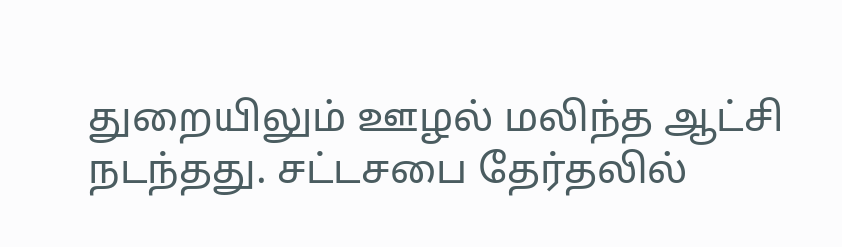துறையிலும் ஊழல் மலிந்த ஆட்சி நடந்தது. சட்டசபை தேர்தலில்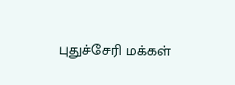புதுச்சேரி மக்கள்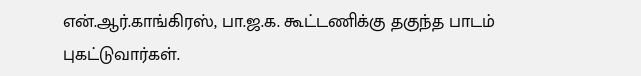என்.ஆர்.காங்கிரஸ், பா.ஜ.க. கூட்டணிக்கு தகுந்த பாடம் புகட்டுவார்கள்.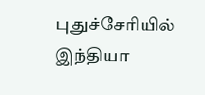புதுச்சேரியில் இந்தியா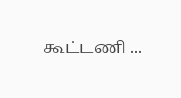கூட்டணி ...